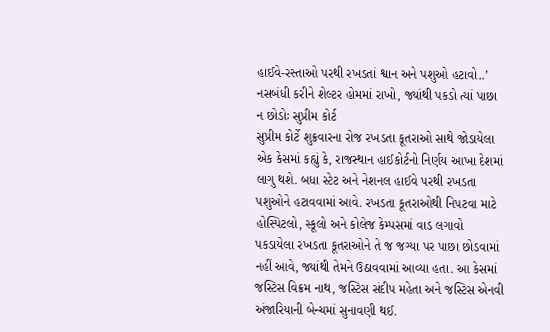હાઈવે-રસ્તાઓ પરથી રખડતાં શ્વાન અને પશુઓ હટાવો..’ નસબંધી કરીને શેલ્ટર હોમમાં રાખો, જ્યાંથી પકડો ત્યાં પાછા ન છોડોઃ સુપ્રીમ કોર્ટ
સુપ્રીમ કોર્ટે શુક્રવારના રોજ રખડતા કૂતરાઓ સાથે જોડાયેલા એક કેસમાં કહ્યું કે, રાજસ્થાન હાઈકોર્ટનો નિર્ણય આખા દેશમાં લાગુ થશે. બધા સ્ટેટ અને નેશનલ હાઈવે પરથી રખડતા પશુઓને હટાવવામાં આવે. રખડતા કૂતરાઓથી નિપટવા માટે હોસ્પિટલો, સ્કૂલો અને કોલેજ કેમ્પસમાં વાડ લગાવો પકડાયેલા રખડતા કૂતરાઓને તે જ જગ્યા પર પાછા છોડવામાં નહીં આવે, જ્યાંથી તેમને ઉઠાવવામાં આવ્યા હતા. આ કેસમાં જસ્ટિસ વિક્રમ નાથ, જસ્ટિસ સંદીપ મહેતા અને જસ્ટિસ એનવી અંજારિયાની બેન્ચમાં સુનાવણી થઈ.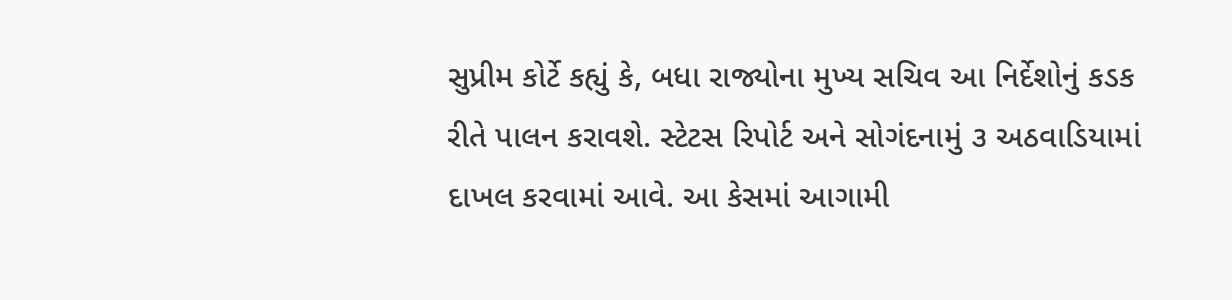સુપ્રીમ કોર્ટે કહ્યું કે, બધા રાજ્યોના મુખ્ય સચિવ આ નિર્દેશોનું કડક રીતે પાલન કરાવશે. સ્ટેટસ રિપોર્ટ અને સોગંદનામું ૩ અઠવાડિયામાં દાખલ કરવામાં આવે. આ કેસમાં આગામી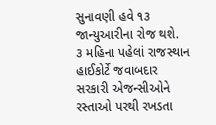સુનાવણી હવે ૧૩ જાન્યુઆરીના રોજ થશે.
૩ મહિના પહેલાં રાજસ્થાન હાઈકોર્ટે જવાબદાર સરકારી એજન્સીઓને રસ્તાઓ પરથી રખડતા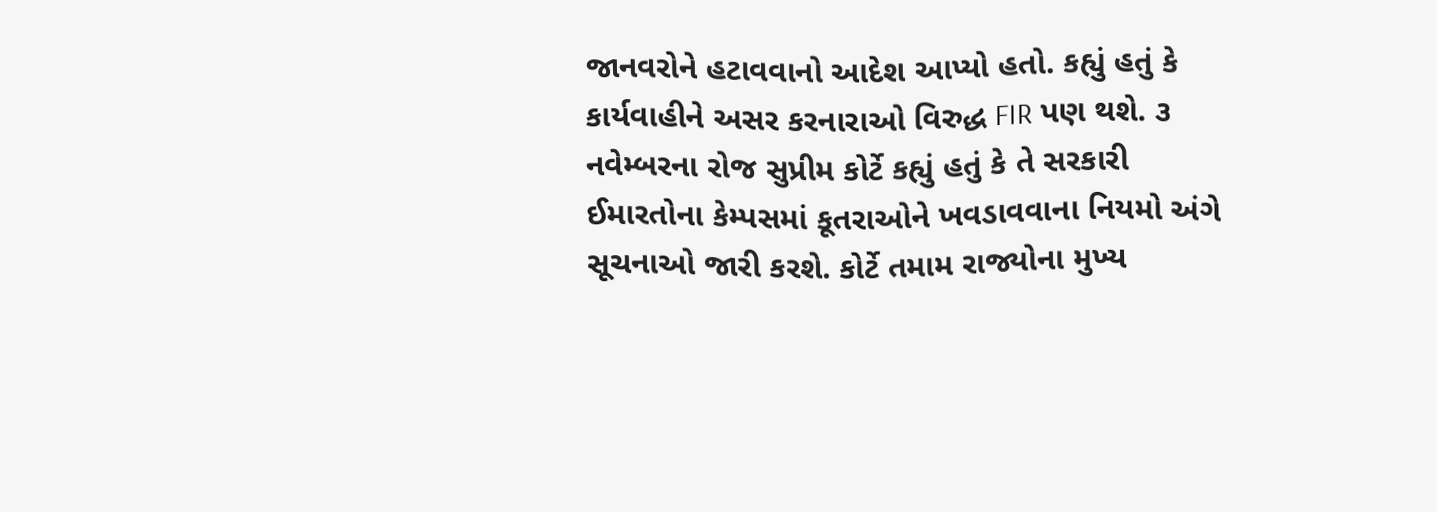જાનવરોને હટાવવાનો આદેશ આપ્યો હતો. કહ્યું હતું કે કાર્યવાહીને અસર કરનારાઓ વિરુદ્ધ FIR પણ થશે. ૩ નવેમ્બરના રોજ સુપ્રીમ કોર્ટે કહ્યું હતું કે તે સરકારી ઈમારતોના કેમ્પસમાં કૂતરાઓને ખવડાવવાના નિયમો અંગે સૂચનાઓ જારી કરશે. કોર્ટે તમામ રાજ્યોના મુખ્ય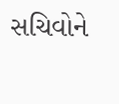સચિવોને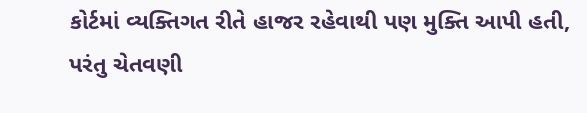કોર્ટમાં વ્યક્તિગત રીતે હાજર રહેવાથી પણ મુક્તિ આપી હતી, પરંતુ ચેતવણી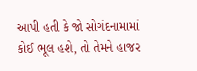આપી હતી કે જો સોગંદનામામાં કોઈ ભૂલ હશે, તો તેમને હાજર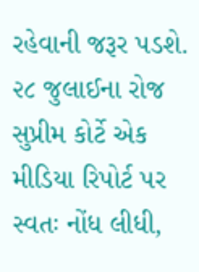રહેવાની જરૂર પડશે.
૨૮ જુલાઈના રોજ સુપ્રીમ કોર્ટે એક મીડિયા રિપોર્ટ પર સ્વતઃ નોંધ લીધી,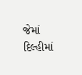જેમાં દિલ્હીમાં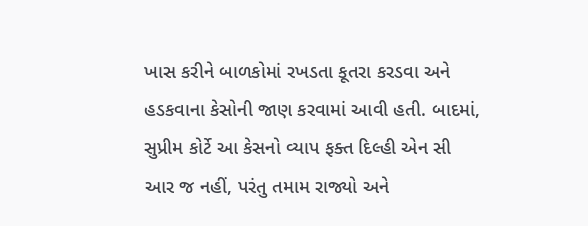ખાસ કરીને બાળકોમાં રખડતા કૂતરા કરડવા અને હડકવાના કેસોની જાણ કરવામાં આવી હતી. બાદમાં, સુપ્રીમ કોર્ટે આ કેસનો વ્યાપ ફક્ત દિલ્હી એન સી આર જ નહીં, પરંતુ તમામ રાજ્યો અને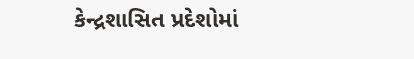કેન્દ્રશાસિત પ્રદેશોમાં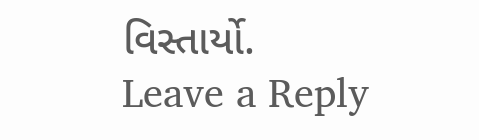વિસ્તાર્યો.
Leave a Reply